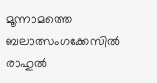മൂന്നാമത്തെ ബലാത്സംഗക്കേസിൽ രാഹുൽ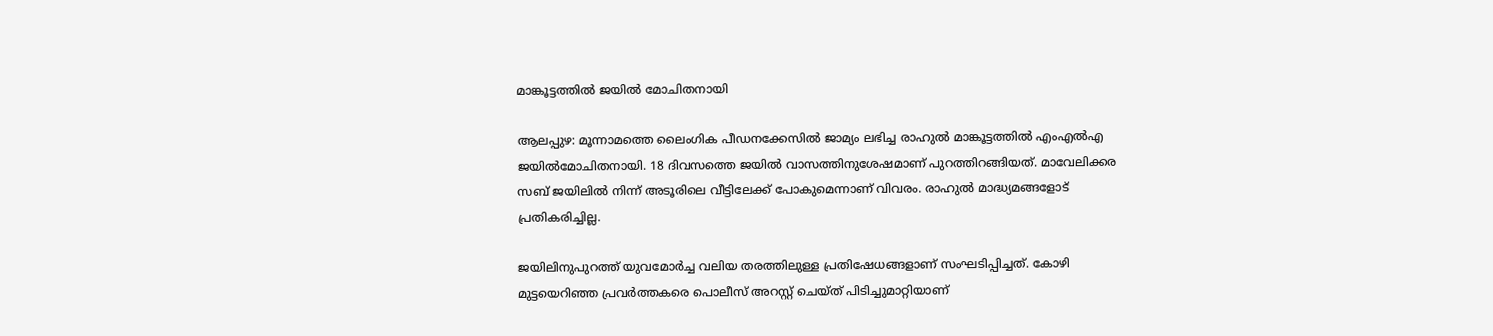മാങ്കൂട്ടത്തിൽ ജയിൽ മോചിതനായി

ആലപ്പുഴ: മൂന്നാമത്തെ ലൈംഗിക പീഡനക്കേസിൽ ജാമ്യം ലഭിച്ച രാഹുൽ മാങ്കൂട്ടത്തിൽ എംഎൽഎ ജയിൽമോചിതനായി. 18 ദിവസത്തെ ജയിൽ വാസത്തിനുശേഷമാണ് പുറത്തിറങ്ങിയത്. മാവേലിക്കര സബ് ജയിലിൽ നിന്ന് അടൂരിലെ വീട്ടിലേക്ക് പോകുമെന്നാണ് വിവരം. രാഹുൽ മാദ്ധ്യമങ്ങളോട് പ്രതികരിച്ചില്ല.

ജയിലിനുപുറത്ത് യുവമോർച്ച വലിയ തരത്തിലുള്ള പ്രതിഷേധങ്ങളാണ് സംഘടിപ്പിച്ചത്. കോഴി മുട്ടയെറിഞ്ഞ പ്രവർത്തകരെ പൊലീസ് അറസ്റ്റ് ചെയ്ത് പിടിച്ചുമാറ്റിയാണ്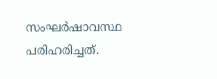സംഘർഷാവസ്ഥ പരിഹരിച്ചത്.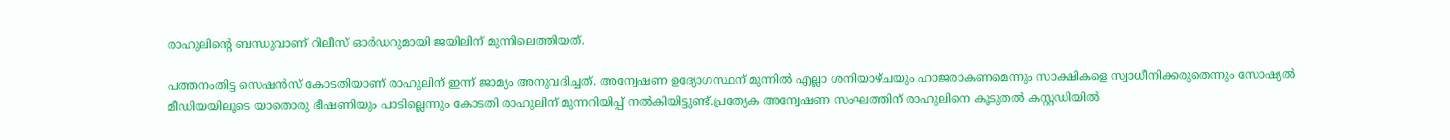രാഹുലിന്റെ ബന്ധുവാണ് റിലീസ് ഓർഡറുമായി ജയിലിന് മുന്നിലെത്തിയത്.

പത്തനംതിട്ട സെഷൻസ് കോടതിയാണ് രാഹുലിന് ഇന്ന് ജാമ്യം അനുവദിച്ചത്. അന്വേഷണ ഉദ്യോഗസ്ഥന് മുന്നിൽ എല്ലാ ശനിയാഴ്ചയും ഹാജരാകണമെന്നും സാക്ഷികളെ സ്വാധീനിക്കരുതെന്നും സോഷ്യൽ മീഡിയയിലൂടെ യാതൊരു ഭീഷണിയും പാടില്ലെന്നും കോടതി രാഹുലിന് മുന്നറിയിപ്പ് നൽകിയിട്ടുണ്ട്.പ്രത്യേക അന്വേഷണ സംഘത്തിന് രാഹുലിനെ കൂടുതൽ കസ്റ്റഡിയിൽ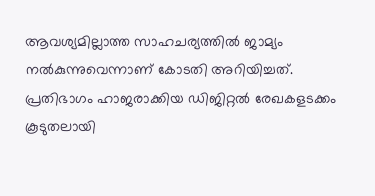ആവശ്യമില്ലാത്ത സാഹചര്യത്തിൽ ജാമ്യം നൽകുന്നുവെന്നാണ് കോടതി അറിയിച്ചത്. പ്രതിഭാഗം ഹാജരാക്കിയ ഡിജിറ്റൽ രേഖകളടക്കം കൂടുതലായി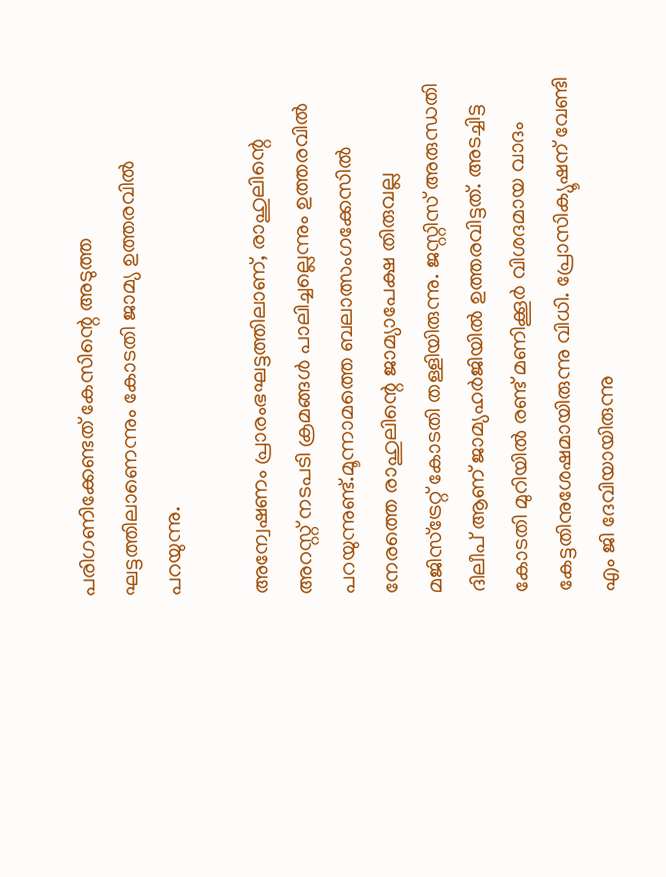പരിഗണിക്കേണ്ടത് കേസിന്റെ അടുത്ത ഘട്ടത്തിലാണെന്നും കോടതി ജാമ്യ ഉത്തരവില്‍ പറയുന്നു.

അന്വേഷണം പ്രാരംഭഘട്ടത്തിലാണ്, രാഹുലിന്റെ അറസ്റ്റ് നടപടി ക്രമങ്ങൾ പാലിച്ചല്ലെന്നും ഉത്തരവില്‍ പറയുന്നുണ്ട്.മൂന്നാമത്തെ ബലാത്സംഗക്കേസിൽ നേരത്തെ രാഹുലിന്റെ ജാമ്യാപേക്ഷ തിരുവല്ല മജിസ്‌ട്രേറ്റ് കോടതി തള്ളിയിരുന്നു. ജസ്റ്റിസ് അരുന്ധതി ദിലീപ് ആണ് ജാമ്യഹർജിയിൽ ഉത്തരവിട്ടത്. അടച്ചിട്ട കോടതി മുറിയിൽ രണ്ട് മണിക്കൂർ വിശദമായ വാദം കേട്ടതിനുശേഷമായിരുന്നു വിധി. പ്രോസിക്യൂഷന് വേണ്ടി എം ജി ദേവിയായിരുന്നു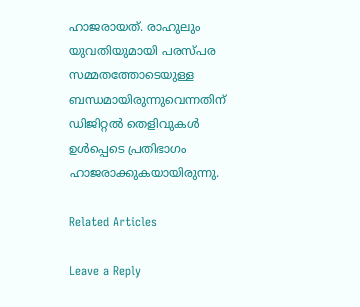ഹാജരായത്. രാഹുലും യുവതിയുമായി പരസ്‌പര സമ്മതത്തോടെയുള്ള ബന്ധമായിരുന്നുവെന്നതിന് ഡിജിറ്റൽ തെളിവുകൾ ഉൾപ്പെടെ പ്രതിഭാഗം ഹാജരാക്കുകയായിരുന്നു.

Related Articles

Leave a Reply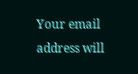Your email address will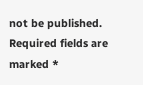not be published. Required fields are marked *